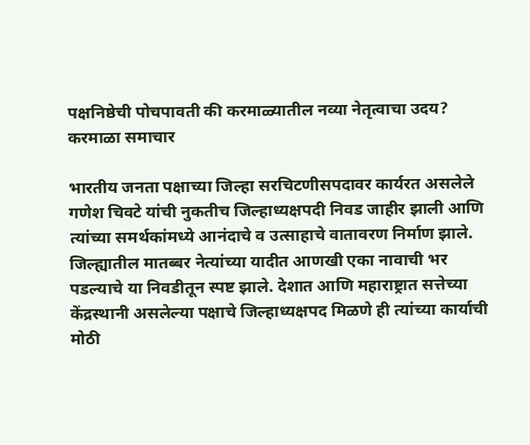पक्षनिष्ठेची पोचपावती की करमाळ्यातील नव्या नेतृत्वाचा उदय?
करमाळा समाचार

भारतीय जनता पक्षाच्या जिल्हा सरचिटणीसपदावर कार्यरत असलेले गणेश चिवटे यांची नुकतीच जिल्हाध्यक्षपदी निवड जाहीर झाली आणि त्यांच्या समर्थकांमध्ये आनंदाचे व उत्साहाचे वातावरण निर्माण झाले. जिल्ह्यातील मातब्बर नेत्यांच्या यादीत आणखी एका नावाची भर पडल्याचे या निवडीतून स्पष्ट झाले. देशात आणि महाराष्ट्रात सत्तेच्या केंद्रस्थानी असलेल्या पक्षाचे जिल्हाध्यक्षपद मिळणे ही त्यांच्या कार्याची मोठी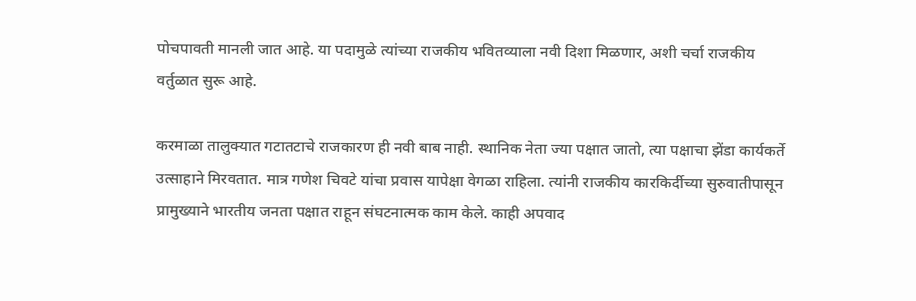पोचपावती मानली जात आहे. या पदामुळे त्यांच्या राजकीय भवितव्याला नवी दिशा मिळणार, अशी चर्चा राजकीय वर्तुळात सुरू आहे.

करमाळा तालुक्यात गटातटाचे राजकारण ही नवी बाब नाही. स्थानिक नेता ज्या पक्षात जातो, त्या पक्षाचा झेंडा कार्यकर्ते उत्साहाने मिरवतात. मात्र गणेश चिवटे यांचा प्रवास यापेक्षा वेगळा राहिला. त्यांनी राजकीय कारकिर्दीच्या सुरुवातीपासून प्रामुख्याने भारतीय जनता पक्षात राहून संघटनात्मक काम केले. काही अपवाद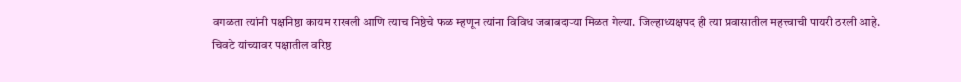वगळता त्यांनी पक्षनिष्ठा कायम राखली आणि त्याच निष्ठेचे फळ म्हणून त्यांना विविध जबाबदाऱ्या मिळत गेल्या. जिल्हाध्यक्षपद ही त्या प्रवासातील महत्त्वाची पायरी ठरली आहे.
चिवटे यांच्यावर पक्षातील वरिष्ठ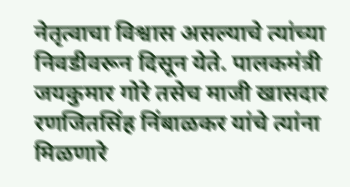नेतृत्वाचा विश्वास असल्याचे त्यांच्या निवडीवरून दिसून येते. पालकमंत्री जयकुमार गोरे तसेच माजी खासदार रणजितसिंह निंबाळकर यांचे त्यांना मिळणारे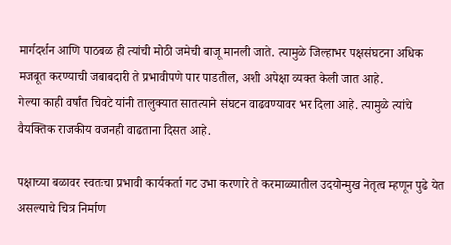मार्गदर्शन आणि पाठबळ ही त्यांची मोठी जमेची बाजू मानली जाते. त्यामुळे जिल्हाभर पक्षसंघटना अधिक मजबूत करण्याची जबाबदारी ते प्रभावीपणे पार पाडतील, अशी अपेक्षा व्यक्त केली जात आहे.
गेल्या काही वर्षांत चिवटे यांनी तालुक्यात सातत्याने संघटन वाढवण्यावर भर दिला आहे. त्यामुळे त्यांचे वैयक्तिक राजकीय वजनही वाढताना दिसत आहे.

पक्षाच्या बळावर स्वतःचा प्रभावी कार्यकर्ता गट उभा करणारे ते करमाळ्यातील उदयोन्मुख नेतृत्व म्हणून पुढे येत असल्याचे चित्र निर्माण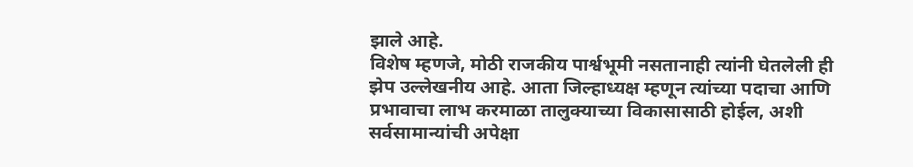झाले आहे.
विशेष म्हणजे, मोठी राजकीय पार्श्वभूमी नसतानाही त्यांनी घेतलेली ही झेप उल्लेखनीय आहे. आता जिल्हाध्यक्ष म्हणून त्यांच्या पदाचा आणि प्रभावाचा लाभ करमाळा तालुक्याच्या विकासासाठी होईल, अशी सर्वसामान्यांची अपेक्षा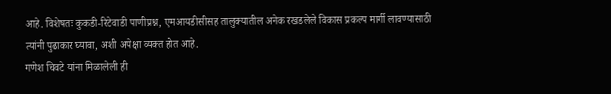आहे. विशेषतः कुकडी-रिटेवाडी पाणीप्रश्न, एमआयडीसीसह तालुक्यातील अनेक रखडलेले विकास प्रकल्प मार्गी लावण्यासाठी त्यांनी पुढाकार घ्यावा, अशी अपेक्षा व्यक्त होत आहे.
गणेश चिवटे यांना मिळालेली ही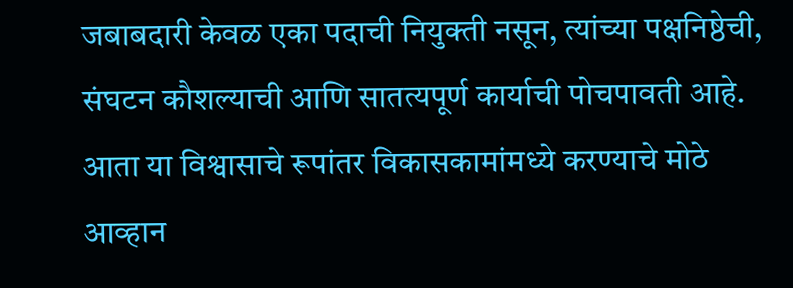जबाबदारी केवळ एका पदाची नियुक्ती नसून, त्यांच्या पक्षनिष्ठेची, संघटन कौशल्याची आणि सातत्यपूर्ण कार्याची पोचपावती आहे. आता या विश्वासाचे रूपांतर विकासकामांमध्ये करण्याचे मोठे आव्हान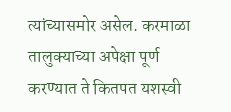त्यांच्यासमोर असेल. करमाळा तालुक्याच्या अपेक्षा पूर्ण करण्यात ते कितपत यशस्वी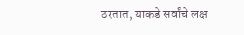ठरतात, याकडे सर्वांचे लक्ष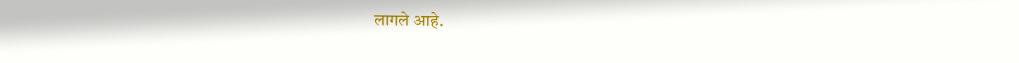लागले आहे.